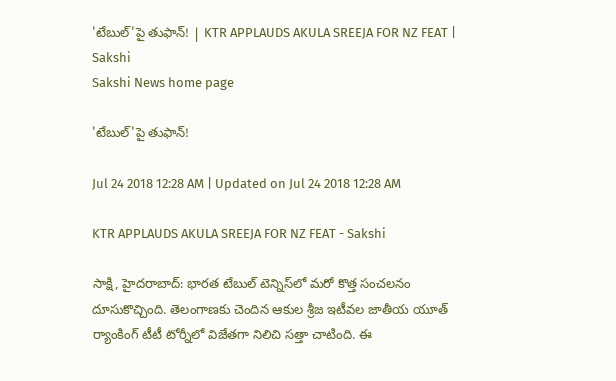'టేబుల్‌'పై తుఫాన్‌! | KTR APPLAUDS AKULA SREEJA FOR NZ FEAT | Sakshi
Sakshi News home page

'టేబుల్‌'పై తుఫాన్‌!

Jul 24 2018 12:28 AM | Updated on Jul 24 2018 12:28 AM

KTR APPLAUDS AKULA SREEJA FOR NZ FEAT - Sakshi

సాక్షి, హైదరాబాద్‌: భారత టేబుల్‌ టెన్నిస్‌లో మరో కొత్త సంచలనం దూసుకొచ్చింది. తెలంగాణకు చెందిన ఆకుల శ్రీజ ఇటీవల జాతీయ యూత్‌ ర్యాంకింగ్‌ టీటీ టోర్నీలో విజేతగా నిలిచి సత్తా చాటింది. ఈ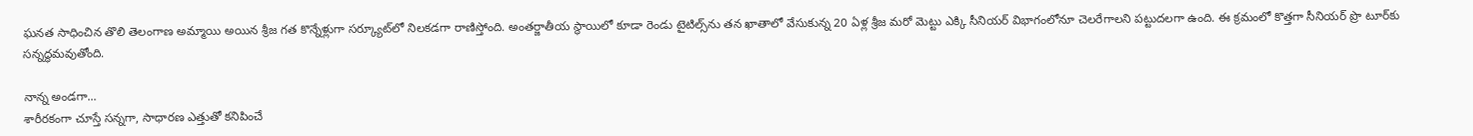ఘనత సాధించిన తొలి తెలంగాణ అమ్మాయి అయిన శ్రీజ గత కొన్నేళ్లుగా సర్క్యూట్‌లో నిలకడగా రాణిస్తోంది. అంతర్జాతీయ స్థాయిలో కూడా రెండు టైటిల్స్‌ను తన ఖాతాలో వేసుకున్న 20 ఏళ్ల శ్రీజ మరో మెట్టు ఎక్కి సీనియర్‌ విభాగంలోనూ చెలరేగాలని పట్టుదలగా ఉంది. ఈ క్రమంలో కొత్తగా సీనియర్‌ ప్రొ టూర్‌కు సన్నద్ధమవుతోంది.

నాన్న అండగా...
శారీరకంగా చూస్తే సన్నగా, సాధారణ ఎత్తుతో కనిపించే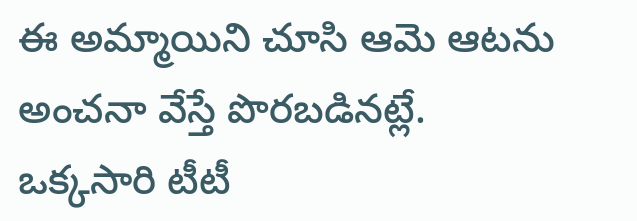ఈ అమ్మాయిని చూసి ఆమె ఆటను అంచనా వేస్తే పొరబడినట్లే. ఒక్కసారి టీటీ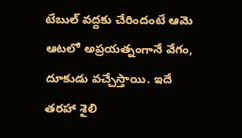టేబుల్‌ వద్దకు చేరిందంటే ఆమె ఆటలో అప్రయత్నంగానే వేగం, దూకుడు వచ్చేస్తాయి. ఇదే తరహా శైలి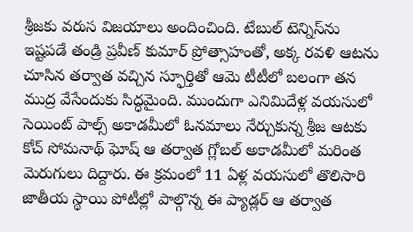శ్రీజకు వరుస విజయాలు అందించింది. టేబుల్‌ టెన్నిస్‌ను ఇష్టపడే తండ్రి ప్రవీణ్‌ కుమార్‌ ప్రోత్సాహంతో, అక్క రవళి ఆటను చూసిన తర్వాత వచ్చిన స్ఫూర్తితో ఆమె టీటీలో బలంగా తన ముద్ర వేసేందుకు సిద్ధమైంది. ముందుగా ఎనిమిదేళ్ల వయసులో సెయింట్‌ పాల్స్‌ అకాడమీలో ఓనమాలు నేర్చుకున్న శ్రీజ ఆటకు కోచ్‌ సోమనాథ్‌ ఘోష్‌ ఆ తర్వాత గ్లోబల్‌ అకాడమీలో మరింత మెరుగులు దిద్దారు. ఈ క్రమంలో 11 ఏళ్ల వయసులో తొలిసారి జాతీయ స్థాయి పోటీల్లో పాల్గొన్న ఈ ప్యాడ్లర్‌ ఆ తర్వాత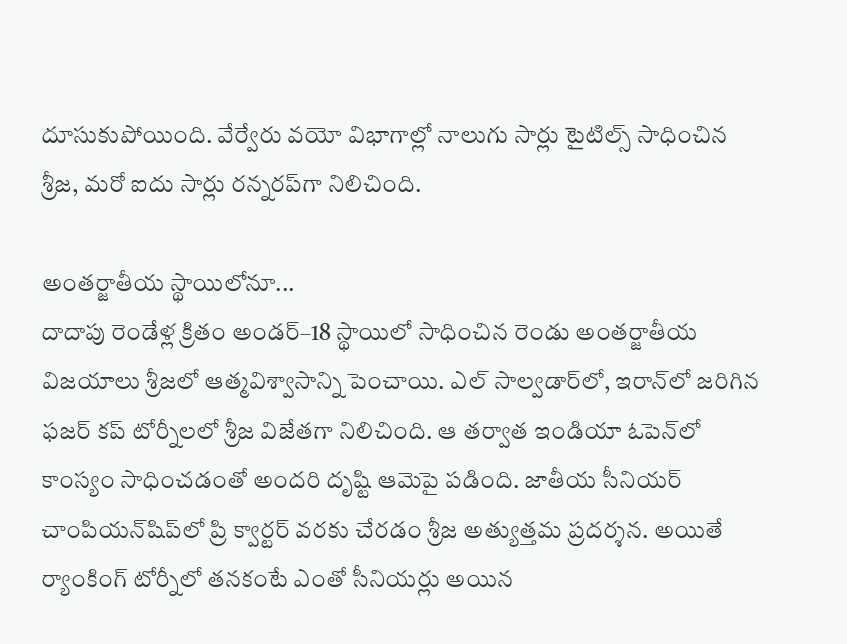దూసుకుపోయింది. వేర్వేరు వయో విభాగాల్లో నాలుగు సార్లు టైటిల్స్‌ సాధించిన శ్రీజ, మరో ఐదు సార్లు రన్నరప్‌గా నిలిచింది.

అంతర్జాతీయ స్థాయిలోనూ...
దాదాపు రెండేళ్ల క్రితం అండర్‌–18 స్థాయిలో సాధించిన రెండు అంతర్జాతీయ విజయాలు శ్రీజలో ఆత్మవిశ్వాసాన్ని పెంచాయి. ఎల్‌ సాల్వడార్‌లో, ఇరాన్‌లో జరిగిన ఫజర్‌ కప్‌ టోర్నీలలో శ్రీజ విజేతగా నిలిచింది. ఆ తర్వాత ఇండియా ఓపెన్‌లో కాంస్యం సాధించడంతో అందరి దృష్టి ఆమెపై పడింది. జాతీయ సీనియర్‌ చాంపియన్‌షిప్‌లో ప్రి క్వార్టర్‌ వరకు చేరడం శ్రీజ అత్యుత్తమ ప్రదర్శన. అయితే ర్యాంకింగ్‌ టోర్నీలో తనకంటే ఎంతో సీనియర్లు అయిన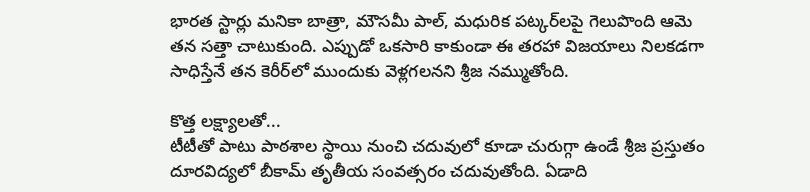భారత స్టార్లు మనికా బాత్రా, మౌసమీ పాల్, మధురిక పట్కర్‌లపై గెలుపొంది ఆమె తన సత్తా చాటుకుంది. ఎప్పుడో ఒకసారి కాకుండా ఈ తరహా విజయాలు నిలకడగా సాధిస్తేనే తన కెరీర్‌లో ముందుకు వెళ్లగలనని శ్రీజ నమ్ముతోంది.

కొత్త లక్ష్యాలతో...
టీటీతో పాటు పాఠశాల స్థాయి నుంచి చదువులో కూడా చురుగ్గా ఉండే శ్రీజ ప్రస్తుతం దూరవిద్యలో బీకామ్‌ తృతీయ సంవత్సరం చదువుతోంది. ఏడాది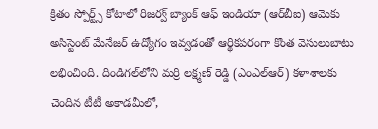క్రితం స్పోర్ట్స్‌ కోటాలో రిజర్వ్‌ బ్యాంక్‌ ఆఫ్‌ ఇండియా (ఆర్‌బీఐ) ఆమెకు అసిస్టెంట్‌ మేనేజర్‌ ఉద్యోగం ఇవ్వడంతో ఆర్థికపరంగా కొంత వెసులుబాటు లభించింది. దిండిగల్‌లోని మర్రి లక్ష్మణ్‌ రెడ్డి (ఎంఎల్‌ఆర్‌) కళాశాలకు చెందిన టీటీ అకాడమీలో,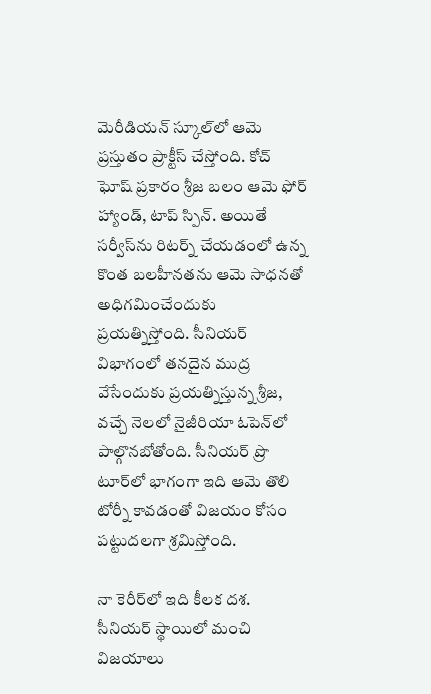మెరీడియన్‌ స్కూల్‌లో ఆమె ప్రస్తుతం ప్రాక్టీస్‌ చేస్తోంది. కోచ్‌ ఘోష్‌ ప్రకారం శ్రీజ బలం ఆమె ఫోర్‌ హ్యాండ్, టాప్‌ స్పిన్‌. అయితే సర్వీస్‌ను రిటర్న్‌ చేయడంలో ఉన్న కొంత బలహీనతను ఆమె సాధనతో అధిగమించేందుకు ప్రయత్నిస్తోంది. సీనియర్‌ విభాగంలో తనదైన ముద్ర వేసేందుకు ప్రయత్నిస్తున్న శ్రీజ, వచ్చే నెలలో నైజీరియా ఓపెన్‌లో పాల్గొనబోతోంది. సీనియర్‌ ప్రొ టూర్‌లో భాగంగా ఇది ఆమె తొలి టోర్నీ కావడంతో విజయం కోసం పట్టుదలగా శ్రమిస్తోంది.

నా కెరీర్‌లో ఇది కీలక దశ. సీనియర్‌ స్థాయిలో మంచి విజయాలు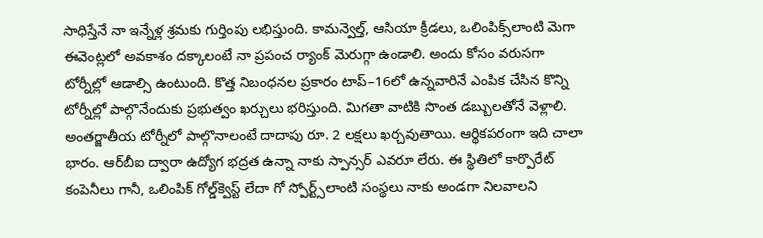సాధిస్తేనే నా ఇన్నేళ్ల శ్రమకు గుర్తింపు లభిస్తుంది. కామన్వెల్త్, ఆసియా క్రీడలు, ఒలింపిక్స్‌లాంటి మెగా ఈవెంట్లలో అవకాశం దక్కాలంటే నా ప్రపంచ ర్యాంక్‌ మెరుగ్గా ఉండాలి. అందు కోసం వరుసగా టోర్నీల్లో ఆడాల్సి ఉంటుంది. కొత్త నిబంధనల ప్రకారం టాప్‌–16లో ఉన్నవారినే ఎంపిక చేసిన కొన్ని టోర్నీల్లో పాల్గొనేందుకు ప్రభుత్వం ఖర్చులు భరిస్తుంది. మిగతా వాటికి సొంత డబ్బులతోనే వెళ్లాలి. అంతర్జాతీయ టోర్నీలో పాల్గొనాలంటే దాదాపు రూ. 2 లక్షలు ఖర్చవుతాయి. ఆర్థికపరంగా ఇది చాలా భారం. ఆర్‌బీఐ ద్వారా ఉద్యోగ భద్రత ఉన్నా నాకు స్పాన్సర్‌ ఎవరూ లేరు. ఈ స్థితిలో కార్పొరేట్‌ కంపెనీలు గానీ, ఒలింపిక్‌ గోల్డ్‌క్వెస్ట్‌ లేదా గో స్పోర్ట్స్‌లాంటి సంస్థలు నాకు అండగా నిలవాలని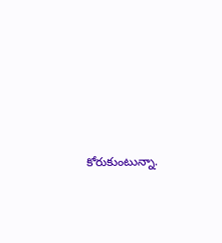కోరుకుంటున్నా.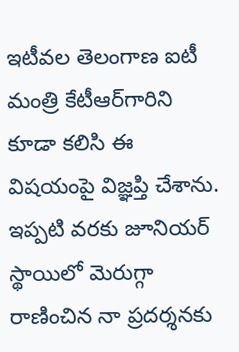ఇటీవల తెలంగాణ ఐటీ మంత్రి కేటీఆర్‌గారిని కూడా కలిసి ఈ విషయంపై విజ్ఞప్తి చేశాను. ఇప్పటి వరకు జూనియర్‌ స్థాయిలో మెరుగ్గా రాణించిన నా ప్రదర్శనకు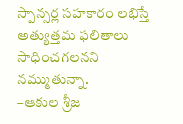స్పాన్సర్ల సహకారం లభిస్తే అత్యుత్తమ ఫలితాలు సాధించగలనని నమ్ముతున్నా.
–ఆకుల శ్రీజ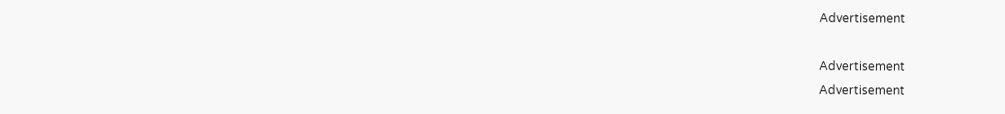Advertisement

Advertisement
Advertisement